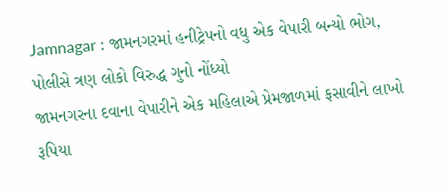Jamnagar : જામનગરમાં હનીટ્રેપનો વધુ એક વેપારી બન્યો ભોગ, પોલીસે ત્રણ લોકો વિરુદ્ધ ગુનો નોંધ્યો
જામનગરના દવાના વેપારીને એક મહિલાએ પ્રેમજાળમાં ફસાવીને લાખો રૂપિયા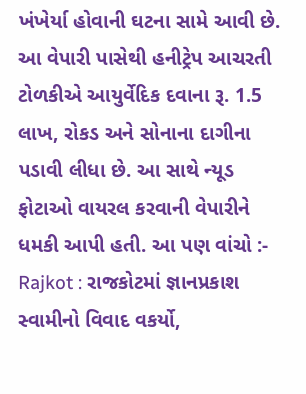ખંખેર્યા હોવાની ઘટના સામે આવી છે. આ વેપારી પાસેથી હનીટ્રેપ આચરતી ટોળકીએ આયુર્વેદિક દવાના રૂ. 1.5 લાખ, રોકડ અને સોનાના દાગીના પડાવી લીધા છે. આ સાથે ન્યૂડ ફોટાઓ વાયરલ કરવાની વેપારીને ધમકી આપી હતી. આ પણ વાંચો :- Rajkot : રાજકોટમાં જ્ઞાનપ્રકાશ સ્વામીનો વિવાદ વકર્યો,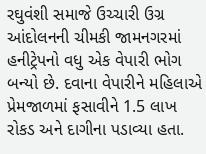રઘુવંશી સમાજે ઉચ્ચારી ઉગ્ર આંદોલનની ચીમકી જામનગરમાં હનીટ્રેપનો વધુ એક વેપારી ભોગ બન્યો છે. દવાના વેપારીને મહિલાએ પ્રેમજાળમાં ફસાવીને 1.5 લાખ રોકડ અને દાગીના પડાવ્યા હતા.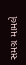સમગ્ર મામલે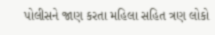પોલીસને જાણ કરતા મહિલા સહિત ત્રણ લોકો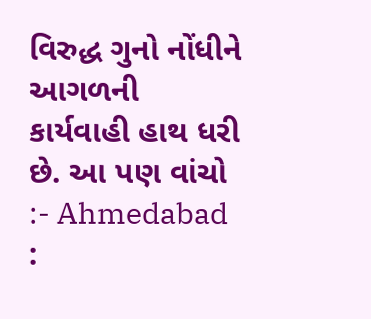વિરુદ્ધ ગુનો નોંધીને આગળની કાર્યવાહી હાથ ધરી છે. આ પણ વાંચો :- Ahmedabad :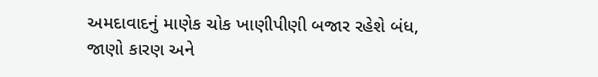અમદાવાદનું માણેક ચોક ખાણીપીણી બજાર રહેશે બંધ, જાણો કારણ અને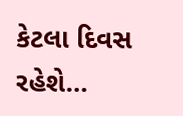કેટલા દિવસ રહેશે…